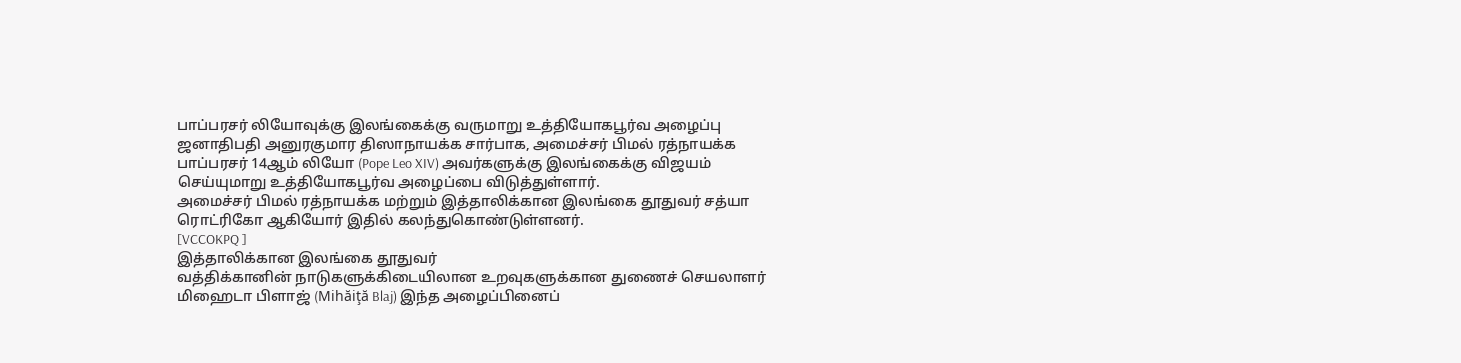பாப்பரசர் லியோவுக்கு இலங்கைக்கு வருமாறு உத்தியோகபூர்வ அழைப்பு
ஜனாதிபதி அனுரகுமார திஸாநாயக்க சார்பாக, அமைச்சர் பிமல் ரத்நாயக்க பாப்பரசர் 14ஆம் லியோ (Pope Leo XIV) அவர்களுக்கு இலங்கைக்கு விஜயம் செய்யுமாறு உத்தியோகபூர்வ அழைப்பை விடுத்துள்ளார்.
அமைச்சர் பிமல் ரத்நாயக்க மற்றும் இத்தாலிக்கான இலங்கை தூதுவர் சத்யா ரொட்ரிகோ ஆகியோர் இதில் கலந்துகொண்டுள்ளனர்.
[VCCOKPQ ]
இத்தாலிக்கான இலங்கை தூதுவர்
வத்திக்கானின் நாடுகளுக்கிடையிலான உறவுகளுக்கான துணைச் செயலாளர் மிஹைடா பிளாஜ் (Mihăiţă Blaj) இந்த அழைப்பினைப்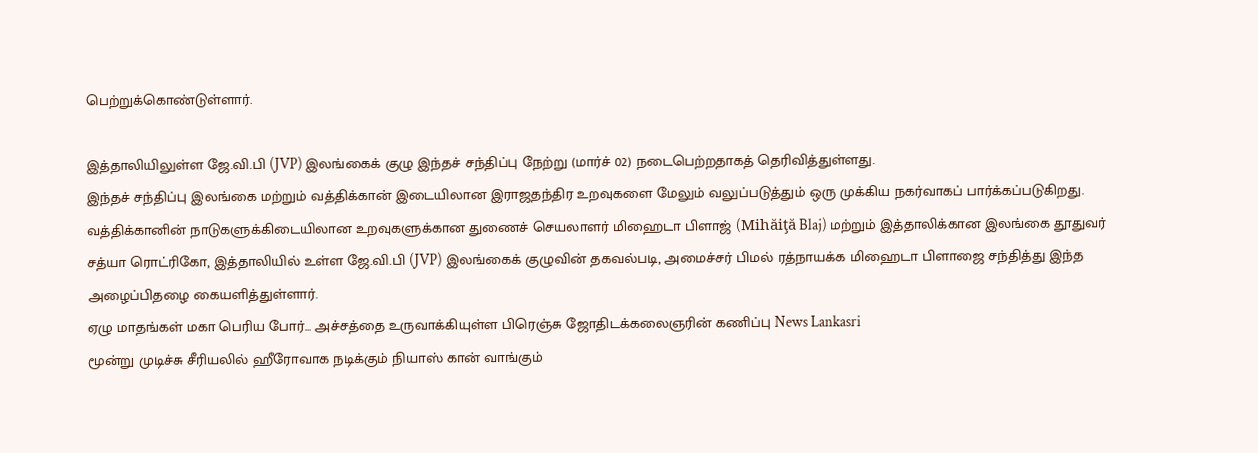பெற்றுக்கொண்டுள்ளார்.

இத்தாலியிலுள்ள ஜே.வி.பி (JVP) இலங்கைக் குழு இந்தச் சந்திப்பு நேற்று (மார்ச் 02) நடைபெற்றதாகத் தெரிவித்துள்ளது.
இந்தச் சந்திப்பு இலங்கை மற்றும் வத்திக்கான் இடையிலான இராஜதந்திர உறவுகளை மேலும் வலுப்படுத்தும் ஒரு முக்கிய நகர்வாகப் பார்க்கப்படுகிறது.
வத்திக்கானின் நாடுகளுக்கிடையிலான உறவுகளுக்கான துணைச் செயலாளர் மிஹைடா பிளாஜ் (Mihăiţă Blaj) மற்றும் இத்தாலிக்கான இலங்கை தூதுவர் சத்யா ரொட்ரிகோ, இத்தாலியில் உள்ள ஜே.வி.பி (JVP) இலங்கைக் குழுவின் தகவல்படி, அமைச்சர் பிமல் ரத்நாயக்க மிஹைடா பிளாஜை சந்தித்து இந்த அழைப்பிதழை கையளித்துள்ளார்.
ஏழு மாதங்கள் மகா பெரிய போர்... அச்சத்தை உருவாக்கியுள்ள பிரெஞ்சு ஜோதிடக்கலைஞரின் கணிப்பு News Lankasri
மூன்று முடிச்சு சீரியலில் ஹீரோவாக நடிக்கும் நியாஸ் கான் வாங்கும்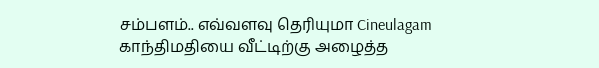சம்பளம்.. எவ்வளவு தெரியுமா Cineulagam
காந்திமதியை வீட்டிற்கு அழைத்த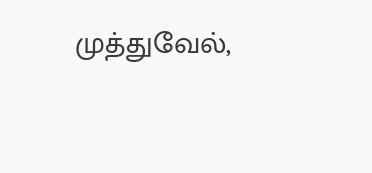முத்துவேல்,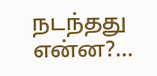நடந்தது என்ன?...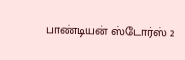பாண்டியன் ஸ்டோர்ஸ் 2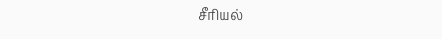சீரியல்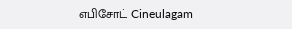எபிசோட் Cineulagam